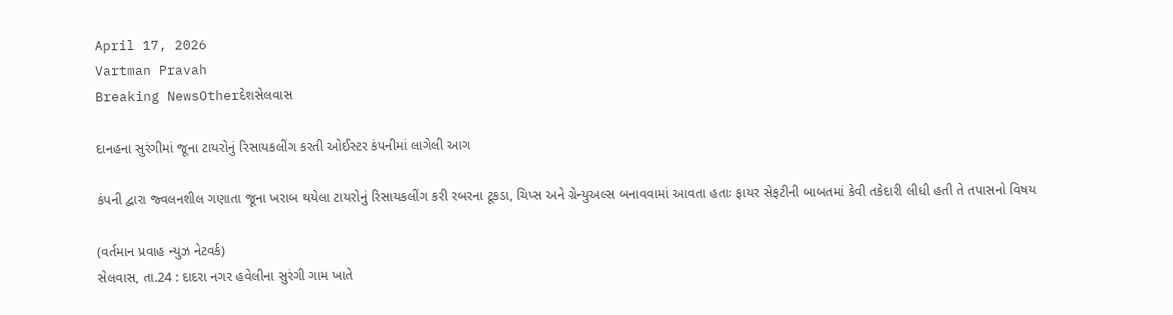April 17, 2026
Vartman Pravah
Breaking NewsOtherદેશસેલવાસ

દાનહના સુરંગીમાં જૂના ટાયરોનું રિસાયકલીંગ કરતી ઓઈસ્‍ટર કંપનીમાં લાગેલી આગ

કંપની દ્વારા જ્‍વલનશીલ ગણાતા જૂના ખરાબ થયેલા ટાયરોનું રિસાયકલીંગ કરી રબરના ટૂકડા, ચિપ્‍સ અને ગ્રેન્‍યુઅલ્‍સ બનાવવામાં આવતા હતાઃ ફાયર સેફટીની બાબતમાં કેવી તકેદારી લીધી હતી તે તપાસનો વિષય

(વર્તમાન પ્રવાહ ન્‍યુઝ નેટવર્ક)
સેલવાસ, તા.24 : દાદરા નગર હવેલીના સુરંગી ગામ ખાતે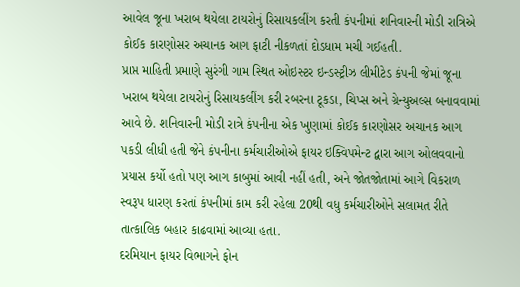આવેલ જૂના ખરાબ થયેલા ટાયરોનું રિસાયકલીંગ કરતી કંપનીમાં શનિવારની મોડી રાત્રિએ કોઈક કારણોસર અચાનક આગ ફાટી નીકળતાં દોડધામ મચી ગઈહતી.
પ્રાપ્ત માહિતી પ્રમાણે સુરંગી ગામ સ્‍થિત ઓઇસ્‍ટર ઇન્‍ડસ્‍ટ્રીઝ લીમીટેડ કંપની જેમાં જૂના ખરાબ થયેલા ટાયરોનું રિસાયકલીંગ કરી રબરના ટૂકડા, ચિપ્‍સ અને ગ્રેન્‍યુઅલ્‍સ બનાવવામાં આવે છે. શનિવારની મોડી રાત્રે કંપનીના એક ખુણામાં કોઈક કારણોસર અચાનક આગ પકડી લીધી હતી જેને કંપનીના કર્મચારીઓએ ફાયર ઇક્‍વિપમેન્‍ટ દ્વારા આગ ઓલવવાનો પ્રયાસ કર્યો હતો પણ આગ કાબુમાં આવી નહીં હતી, અને જોતજોતામાં આગે વિકરાળ સ્‍વરૂપ ધારણ કરતાં કંપનીમાં કામ કરી રહેલા 20થી વધુ કર્મચારીઓને સલામત રીતે તાત્‍કાલિક બહાર કાઢવામાં આવ્‍યા હતા.
દરમિયાન ફાયર વિભાગને ફોન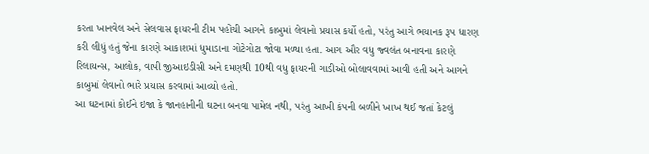કરતા ખાનવેલ અને સેલવાસ ફાયરની ટીમ પહોંચી આગને કાબુમાં લેવાનો પ્રયાસ કર્યો હતો, પરંતુ આગે ભયાનક રૂપ ધારણ કરી લીધું હતું જેના કારણે આકાશમાં ધુમાડાના ગોટેગોટા જોવા મળ્‍યા હતા. આગ ઔર વધુ જ્‍વલંત બનાવના કારણે રિલાયન્‍સ, આલોક, વાપી જીઆઇડીસી અને દમણથી 10થી વધુ ફાયરની ગાડીઓ બોલાવવામાં આવી હતી અને આગને કાબુમાં લેવાનો ભારે પ્રયાસ કરવામાં આવ્‍યો હતો.
આ ઘટનામાં કોઈને ઇજા કે જાનહાનીની ઘટના બનવા પામેલ નથી, પરંતુ આખી કંપની બળીને ખાખ થઈ જતાં કેટલું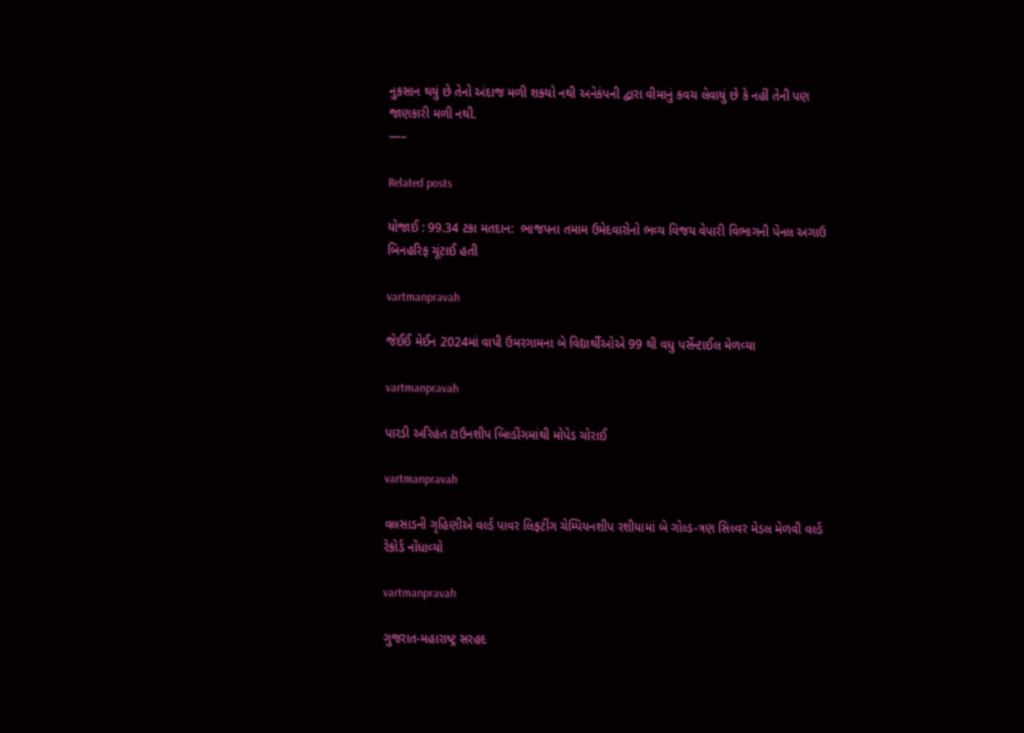નુકસાન થયું છે તેનો અંદાજ મળી શક્‍યો નથી અનેકંપની દ્વારા વીમાનું કવચ લેવાયું છે કે નહીં તેની પણ જાણકારી મળી નથી.
—–

Related posts

યોજાઈ : 99.34 ટકા મતદાન:  ભાજપના તમામ ઉમેદવારોનો ભવ્‍ય વિજય વેપારી વિભાગની પેનલ અગાઉ બિનહરિફ ચૂંટાઈ હતી

vartmanpravah

જેઈઈ મેઈન 2024માં વાપી ઉમરગામના બે વિદ્યાર્થીઓએ 99 થી વધુ પર્સેન્‍ટાઈલ મેળવ્‍યા

vartmanpravah

પારડી અરિહંત ટાઉનશીપ બિલ્‍ડીંગમાંથી મોપેડ ચોરાઈ

vartmanpravah

વલસાડની ગૃહિણીએ વર્લ્‍ડ પાવર લિફટીંગ ચેમ્‍પિયનશીપ રશીયામાં બે ગોલ્‍ડ-ત્રણ સિલ્‍વર મેડલ મેળવી વર્લ્‍ડ રેકોર્ડ નોંધાવ્‍યો

vartmanpravah

ગુજરાત-મહારાષ્‍ટ્ર સરહદ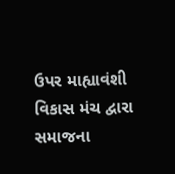ઉપર માહ્યાવંશી વિકાસ મંચ દ્વારા સમાજના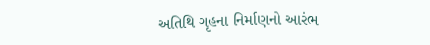અતિથિ ગૃહના નિર્માણનો આરંભ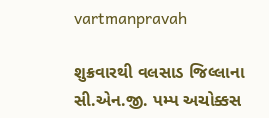vartmanpravah

શુક્રવારથી વલસાડ જિલ્લાના સી.એન.જી. પમ્‍પ અચોક્કસ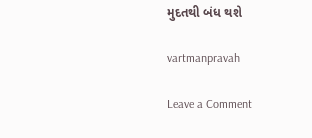મુદતથી બંધ થશે

vartmanpravah

Leave a Comment